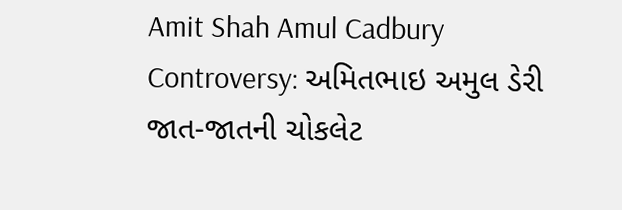Amit Shah Amul Cadbury Controversy: અમિતભાઇ અમુલ ડેરી જાત-જાતની ચોકલેટ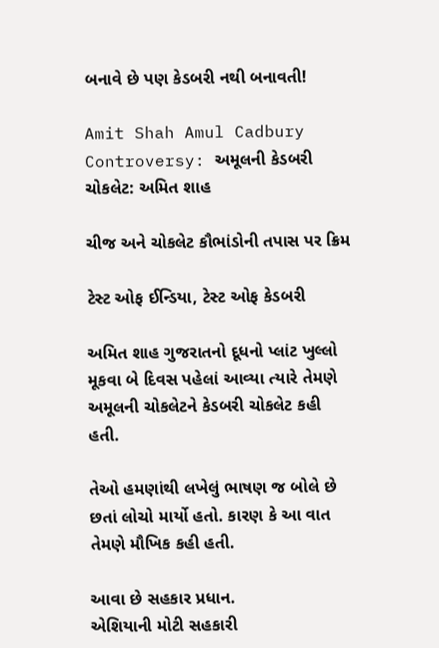બનાવે છે પણ કેડબરી નથી બનાવતી!

Amit Shah Amul Cadbury Controversy: અમૂલની કેડબરી ચોકલેટ: અમિત શાહ

ચીજ અને ચોકલેટ કૌભાંડોની તપાસ પર ક્રિમ

ટેસ્ટ ઓફ ઈન્ડિયા, ટેસ્ટ ઓફ કેડબરી

અમિત શાહ ગુજરાતનો દૂધનો પ્લાંટ ખુલ્લો મૂકવા બે દિવસ પહેલાં આવ્યા ત્યારે તેમણે અમૂલની ચોકલેટને કેડબરી ચોકલેટ કહી હતી.

તેઓ હમણાંથી લખેલું ભાષણ જ બોલે છે છતાં લોચો માર્યો હતો. કારણ કે આ વાત તેમણે મૌખિક કહી હતી.

આવા છે સહકાર પ્રધાન.
એશિયાની મોટી સહકારી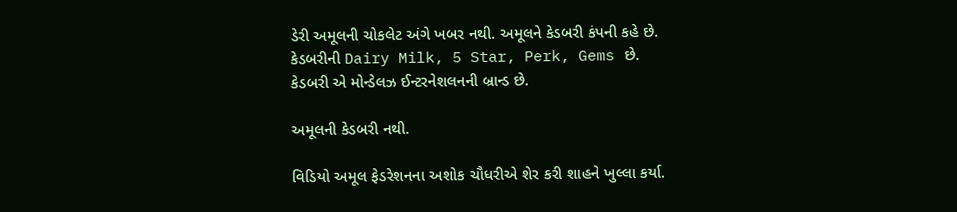ડેરી અમૂલની ચોકલેટ અંગે ખબર નથી. અમૂલને કેડબરી કંપની કહે છે.
કેડબરીની Dairy Milk, 5 Star, Perk, Gems છે.
કેડબરી એ મોન્ડેલઝ ઈન્ટરનેશલનની બ્રાન્ડ છે.

અમૂલની કેડબરી નથી.

વિડિયો અમૂલ ફેડરેશનના અશોક ચૌધરીએ શેર કરી શાહને ખુલ્લા કર્યા.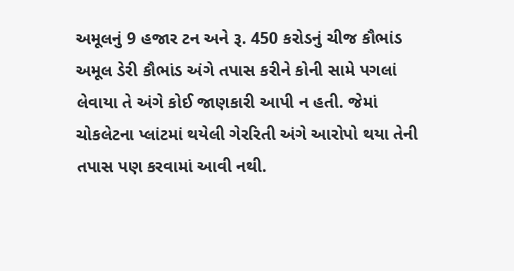અમૂલનું 9 હજાર ટન અને રૂ. 450 કરોડનું ચીજ કૌભાંડ
અમૂલ ડેરી કૌભાંડ અંગે તપાસ કરીને કોની સામે પગલાં લેવાયા તે અંગે કોઈ જાણકારી આપી ન હતી. જેમાં ચોકલેટના પ્લાંટમાં થયેલી ગેરરિતી અંગે આરોપો થયા તેની તપાસ પણ કરવામાં આવી નથી.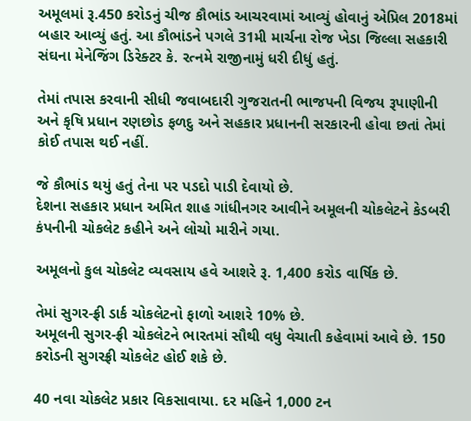અમૂલમાં રૂ.450 કરોડનું ચીજ કૌભાંડ આચરવામાં આવ્યું હોવાનું એપ્રિલ 2018માં બહાર આવ્યું હતું. આ કૌભાંડને પગલે 31મી માર્ચના રોજ ખેડા જિલ્લા સહકારી સંઘના મેનેજિંગ ડિરેક્ટર કે. રત્નમે રાજીનામું ધરી દીધું હતું.

તેમાં તપાસ કરવાની સીધી જવાબદારી ગુજરાતની ભાજપની વિજય રૂપાણીની અને કૃષિ પ્રધાન રણછોડ ફળદુ અને સહકાર પ્રધાનની સરકારની હોવા છતાં તેમાં કોઈ તપાસ થઈ નહીં.

જે કૌભાંડ થયું હતું તેના પર પડદો પાડી દેવાયો છે.
દેશના સહકાર પ્રધાન અમિત શાહ ગાંધીનગર આવીને અમૂલની ચોકલેટને કેડબરી કંપનીની ચોકલેટ કહીને અને લોચો મારીને ગયા.

અમૂલનો કુલ ચોકલેટ વ્યવસાય હવે આશરે રૂ. 1,400 કરોડ વાર્ષિક છે.

તેમાં સુગર-ફ્રી ડાર્ક ચોકલેટનો ફાળો આશરે 10% છે.
અમૂલની સુગર-ફ્રી ચોકલેટને ભારતમાં સૌથી વધુ વેચાતી કહેવામાં આવે છે. 150 કરોડની સુગરફ્રી ચોકલેટ હોઈ શકે છે.

40 નવા ચોકલેટ પ્રકાર વિકસાવાયા. દર મહિને 1,000 ટન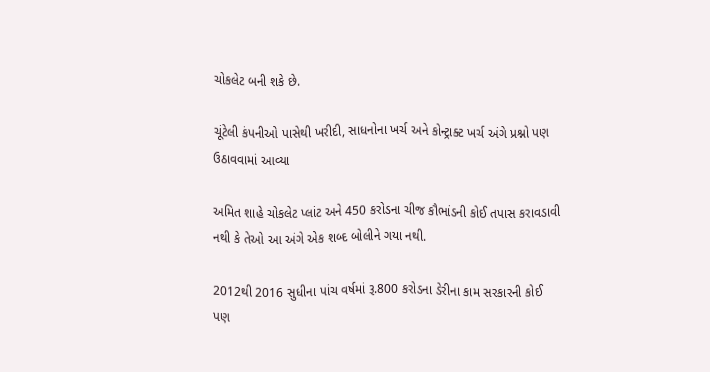ચોકલેટ બની શકે છે.

ચૂંટેલી કંપનીઓ પાસેથી ખરીદી, સાધનોના ખર્ચ અને કોન્ટ્રાક્ટ ખર્ચ અંગે પ્રશ્નો પણ ઉઠાવવામાં આવ્યા

અમિત શાહે ચોકલેટ પ્લાંટ અને 450 કરોડના ચીજ કૌભાંડની કોઈ તપાસ કરાવડાવી નથી કે તેઓ આ અંગે એક શબ્દ બોલીને ગયા નથી.

2012થી 2016 સુધીના પાંચ વર્ષમાં રૂ.800 કરોડના ડેરીના કામ સરકારની કોઈ પણ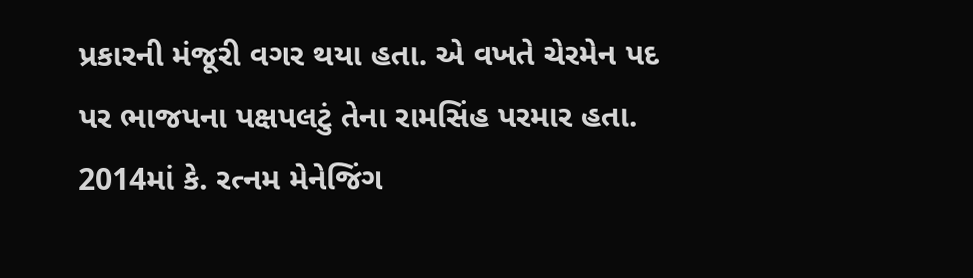પ્રકારની મંજૂરી વગર થયા હતા. એ વખતે ચેરમેન પદ પર ભાજપના પક્ષપલટું તેના રામસિંહ પરમાર હતા.
2014માં કે. રત્નમ મેનેજિંગ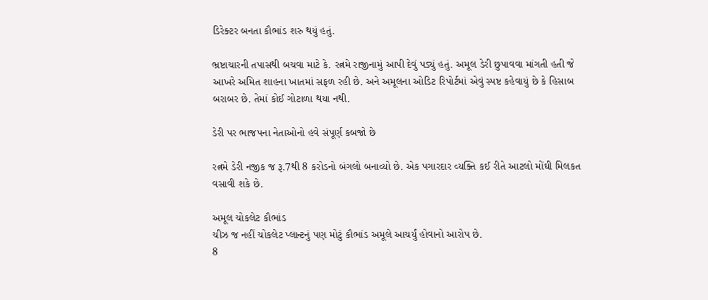ડિરેક્ટર બનતા કૌભાંડ શરુ થયું હતું.

ભ્રષ્ટાચારની તપાસથી બચવા માટે કે. રત્નમે રાજીનામું આપી દેવું પડ્યું હતું. અમૂલ ડેરી છુપાવવા માંગતી હતી જે આખરે અમિત શાહના ખાતમાં સફળ રહી છે. અને અમૂલના ઓડિટ રિપોર્ટમાં એવું સ્પષ્ટ કહેવાયું છે કે હિસાબ બરાબર છે. તેમાં કોઈ ગોટાળા થયા નથી.

ડેરી પર ભાજપના નેતાઓનો હવે સંપૂર્ણ કબજો છે

રત્નમે ડેરી નજીક જ રૂ.7થી 8 કરોડનો બંગલો બનાવ્યો છે. એક પગારદાર વ્યક્તિ કઈ રીતે આટલો મોંઘી મિલકત વસાવી શકે છે.

અમૂલ ચોકલેટ કૌભાંડ
ચીઝ જ નહીં ચોકલેટ પ્લાન્ટનું પણ મોટું કૌભાંડ અમૂલે આચર્યું હોવાનો આરોપ છે.
8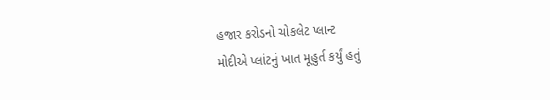હજાર કરોડનો ચોકલેટ પ્લાન્ટ
મોદીએ પ્લાંટનું ખાત મૂહુર્ત કર્યું હતું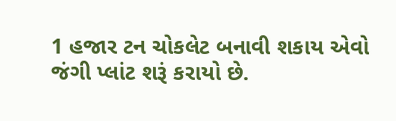1 હજાર ટન ચોકલેટ બનાવી શકાય એવો જંગી પ્લાંટ શરૂં કરાયો છે.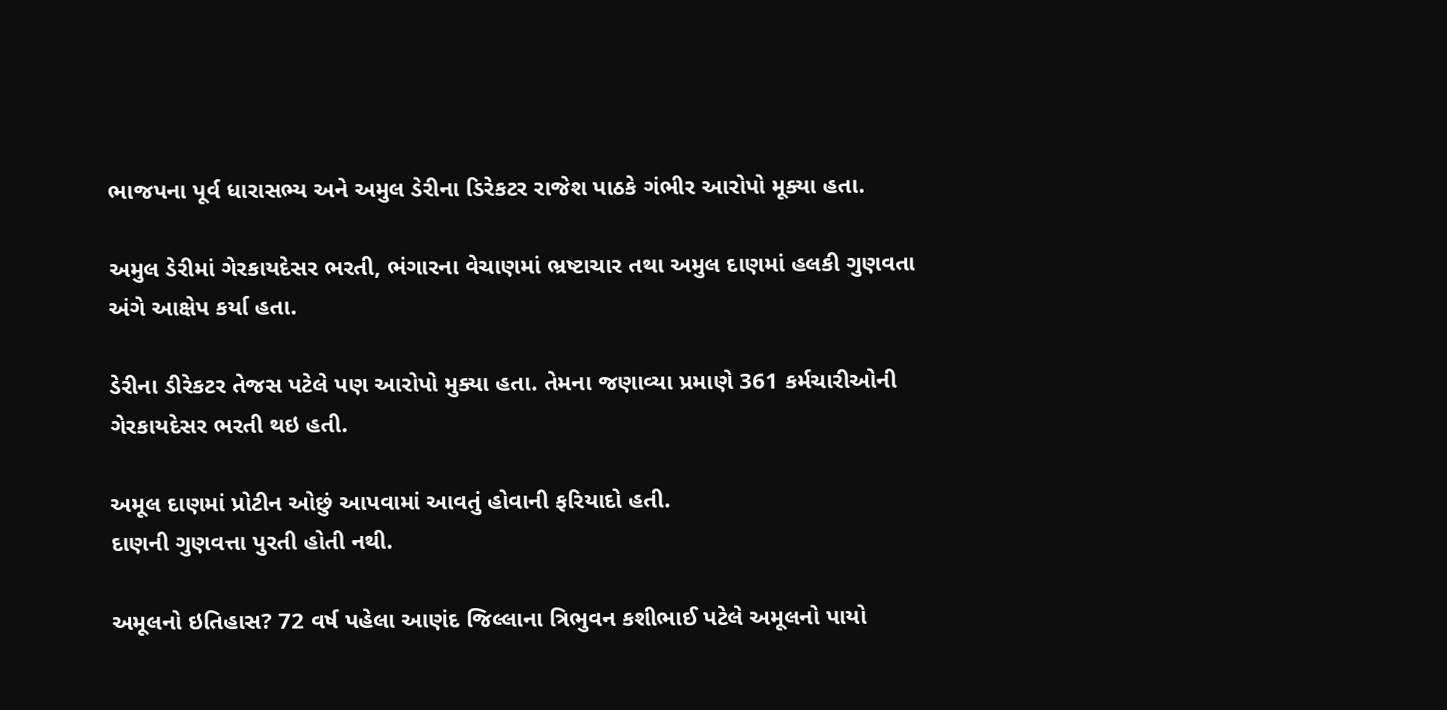ભાજપના પૂર્વ ધારાસભ્ય અને અમુલ ડેરીના ડિરેકટર રાજેશ પાઠકે ગંભીર આરોપો મૂક્યા હતા.

અમુલ ડેરીમાં ગેરકાયદેસર ભરતી, ભંગારના વેચાણમાં ભ્રષ્ટાચાર તથા અમુલ દાણમાં હલકી ગુણવતા અંગે આક્ષેપ કર્યા હતા.

ડેરીના ડીરેકટર તેજસ પટેલે પણ આરોપો મુક્યા હતા. તેમના જણાવ્યા પ્રમાણે 361 કર્મચારીઓની ગેરકાયદેસર ભરતી થઇ હતી.

અમૂલ દાણમાં પ્રોટીન ઓછું આપવામાં આવતું હોવાની ફરિયાદો હતી.
દાણની ગુણવત્તા પુરતી હોતી નથી.

અમૂલનો ઇતિહાસ? 72 વર્ષ પહેલા આણંદ જિલ્લાના ત્રિભુવન કશીભાઈ પટેલે અમૂલનો પાયો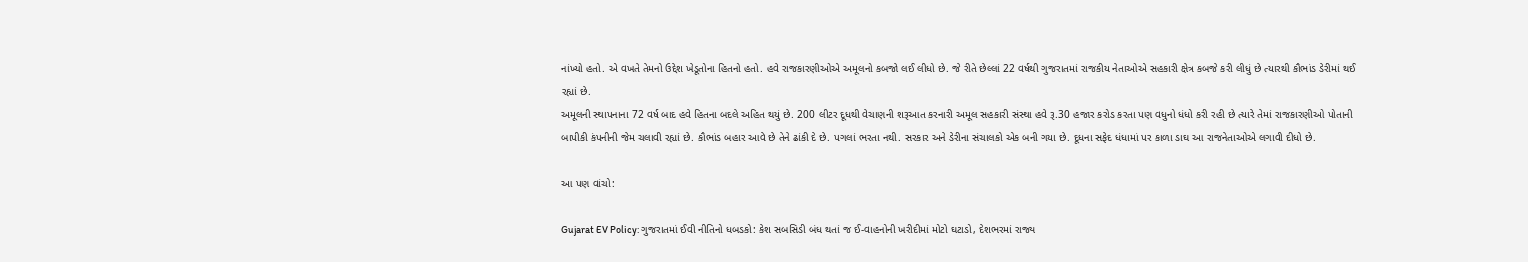નાંખ્યો હતો. એ વખતે તેમનો ઉદ્દેશ ખેડૂતોના હિતનો હતો. હવે રાજકારણીઓએ અમૂલનો કબજો લઈ લીધો છે. જે રીતે છેલ્લાં 22 વર્ષથી ગુજરાતમાં રાજકીય નેતાઓએ સહકારી ક્ષેત્ર કબજે કરી લીધું છે ત્યારથી કૌભાંડ ડેરીમાં થઈ રહ્યાં છે.
અમૂલની સ્થાપનાના 72 વર્ષ બાદ હવે હિતના બદલે અહિત થયું છે. 200 લીટર દૂધથી વેચાણની શરૂઆત કરનારી અમૂલ સહકારી સંસ્થા હવે રૂ.30 હજાર કરોડ કરતા પણ વધુનો ધંધો કરી રહી છે ત્યારે તેમાં રાજકારણીઓ પોતાની બાપીકી કંપનીની જેમ ચલાવી રહ્યાં છે. કૌભાંડ બહાર આવે છે તેને ઢાંકી દે છે. પગલાં ભરતા નથી. સરકાર અને ડેરીના સંચાલકો એક બની ગયા છે. દૂધના સફેદ ધંધામાં પર કાળા ડાઘ આ રાજનેતાઓએ લગાવી દીધો છે.

આ પણ વાંચો:

Gujarat EV Policy: ગુજરાતમાં ઈવી નીતિનો ધબડકો: કેશ સબસિડી બંધ થતાં જ ઈ-વાહનોની ખરીદીમાં મોટો ઘટાડો, દેશભરમાં રાજ્ય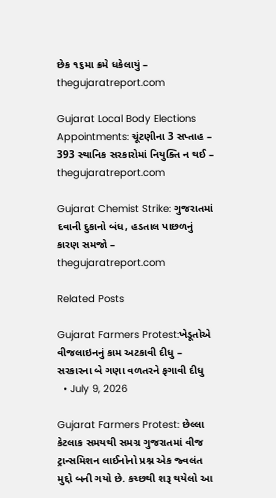છેક ૧૬મા ક્રમે ધકેલાયું – thegujaratreport.com

Gujarat Local Body Elections Appointments: ચૂંટણીના 3 સપ્તાહ – 393 સ્થાનિક સરકારોમાં નિયુક્તિ ન થઈ – thegujaratreport.com

Gujarat Chemist Strike: ગુજરાતમાં દવાની દુકાનો બંધ, હડતાલ પાછળનું કારણ સમજો – thegujaratreport.com

Related Posts

Gujarat Farmers Protest:ખેડૂતોએ વીજલાઇનનું કામ અટકાવી દીધુ – સરકારના બે ગણા વળતરને ફગાવી દીધુ
  • July 9, 2026

Gujarat Farmers Protest: છેલ્લા કેટલાક સમયથી સમગ્ર ગુજરાતમાં વીજ ટ્રાન્સમિશન લાઈનોનો પ્રશ્ન એક જ્વલંત મુદ્દો બની ગયો છે. કચ્છથી શરૂ થયેલો આ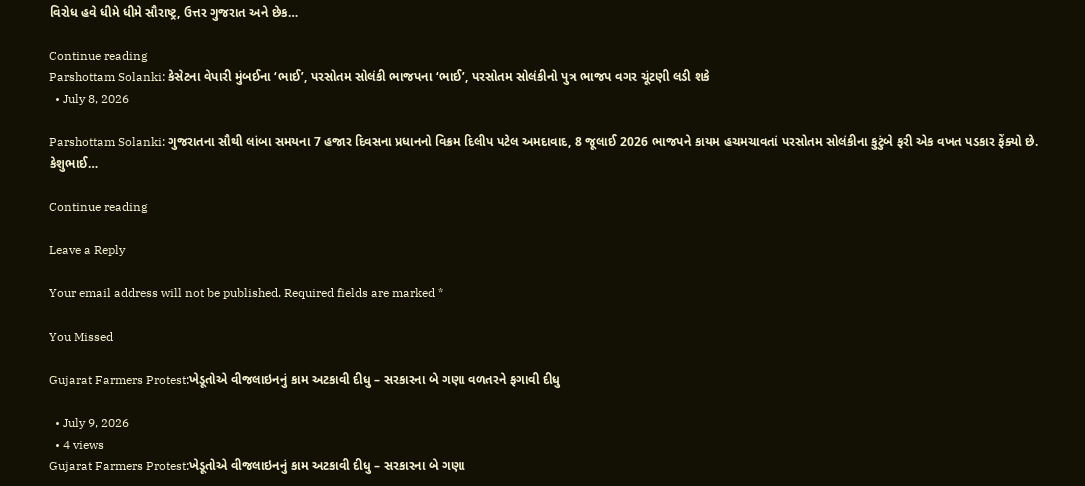વિરોધ હવે ધીમે ધીમે સૌરાષ્ટ્ર, ઉત્તર ગુજરાત અને છેક…

Continue reading
Parshottam Solanki: કેસેટના વેપારી મુંબઈના ‘ભાઈ’, પરસોતમ સોલંકી ભાજપના ‘ભાઈ’, પરસોતમ સોલંકીનો પુત્ર ભાજપ વગર ચૂંટણી લડી શકે
  • July 8, 2026

Parshottam Solanki: ગુજરાતના સૌથી લાંબા સમયના 7 હજાર દિવસના પ્રધાનનો વિક્રમ દિલીપ પટેલ અમદાવાદ, 8 જૂલાઈ 2026 ભાજપને કાયમ હચમચાવતાં પરસોતમ સોલંકીના કુટુંબે ફરી એક વખત પડકાર ફેંક્યો છે. કેશુભાઈ…

Continue reading

Leave a Reply

Your email address will not be published. Required fields are marked *

You Missed

Gujarat Farmers Protest:ખેડૂતોએ વીજલાઇનનું કામ અટકાવી દીધુ – સરકારના બે ગણા વળતરને ફગાવી દીધુ

  • July 9, 2026
  • 4 views
Gujarat Farmers Protest:ખેડૂતોએ વીજલાઇનનું કામ અટકાવી દીધુ – સરકારના બે ગણા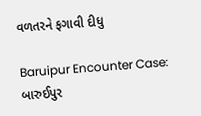વળતરને ફગાવી દીધુ

Baruipur Encounter Case: બારુઈપુર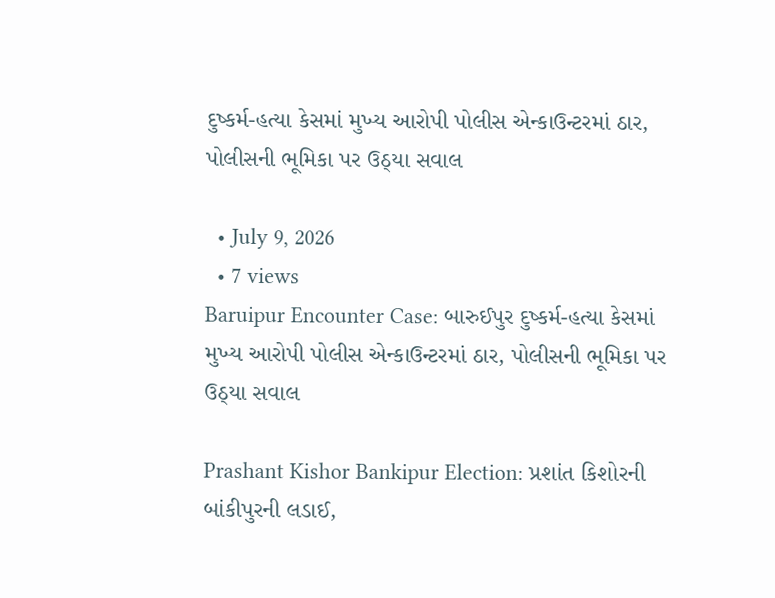દુષ્કર્મ-હત્યા કેસમાં મુખ્ય આરોપી પોલીસ એન્કાઉન્ટરમાં ઠાર, પોલીસની ભૂમિકા પર ઉઠ્યા સવાલ

  • July 9, 2026
  • 7 views
Baruipur Encounter Case: બારુઈપુર દુષ્કર્મ-હત્યા કેસમાં મુખ્ય આરોપી પોલીસ એન્કાઉન્ટરમાં ઠાર, પોલીસની ભૂમિકા પર ઉઠ્યા સવાલ

Prashant Kishor Bankipur Election: પ્રશાંત કિશોરની બાંકીપુરની લડાઈ,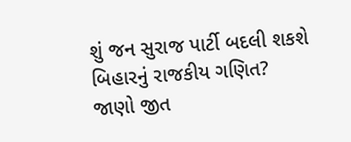શું જન સુરાજ પાર્ટી બદલી શકશે બિહારનું રાજકીય ગણિત? જાણો જીત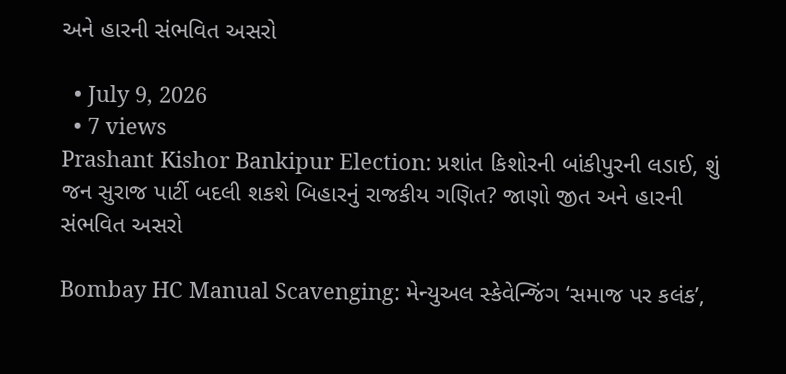અને હારની સંભવિત અસરો

  • July 9, 2026
  • 7 views
Prashant Kishor Bankipur Election: પ્રશાંત કિશોરની બાંકીપુરની લડાઈ, શું જન સુરાજ પાર્ટી બદલી શકશે બિહારનું રાજકીય ગણિત? જાણો જીત અને હારની સંભવિત અસરો

Bombay HC Manual Scavenging: મેન્યુઅલ સ્કેવેન્જિંગ ‘સમાજ પર કલંક’,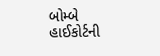બોમ્બે હાઈકોર્ટની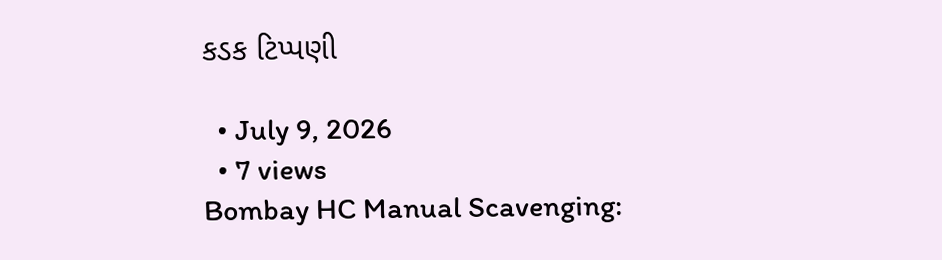કડક ટિપ્પણી

  • July 9, 2026
  • 7 views
Bombay HC Manual Scavenging: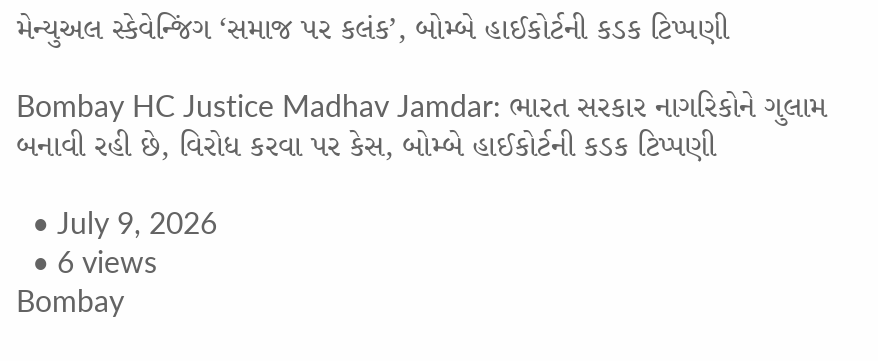મેન્યુઅલ સ્કેવેન્જિંગ ‘સમાજ પર કલંક’, બોમ્બે હાઈકોર્ટની કડક ટિપ્પણી

Bombay HC Justice Madhav Jamdar: ભારત સરકાર નાગરિકોને ગુલામ બનાવી રહી છે, વિરોધ કરવા પર કેસ, બોમ્બે હાઈકોર્ટની કડક ટિપ્પણી

  • July 9, 2026
  • 6 views
Bombay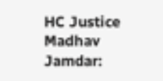HC Justice Madhav Jamdar: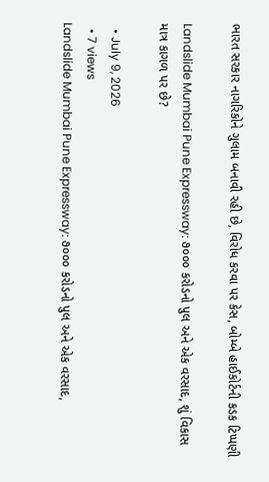ભારત સરકાર નાગરિકોને ગુલામ બનાવી રહી છે, વિરોધ કરવા પર કેસ, બોમ્બે હાઈકોર્ટની કડક ટિપ્પણી

Landslide Mumbai Pune Expressway: ૭૦૦૦ કરોડનો પુલ અને એક વરસાદ, શું વિકાસ માત્ર કાગળ પર છે?

  • July 9, 2026
  • 7 views
Landslide Mumbai Pune Expressway: ૭૦૦૦ કરોડનો પુલ અને એક વરસાદ,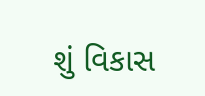શું વિકાસ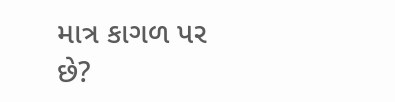માત્ર કાગળ પર છે?